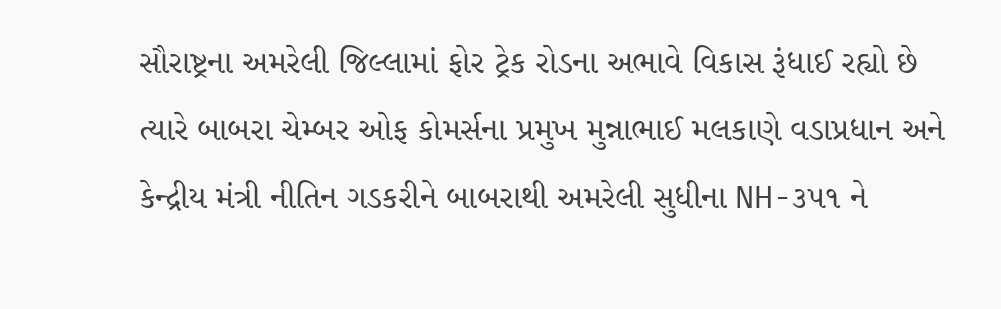સૌરાષ્ટ્રના અમરેલી જિલ્લામાં ફોર ટ્રેક રોડના અભાવે વિકાસ રૂંધાઈ રહ્યો છે ત્યારે બાબરા ચેમ્બર ઓફ કોમર્સના પ્રમુખ મુન્નાભાઈ મલકાણે વડાપ્રધાન અને કેન્દ્રીય મંત્રી નીતિન ગડકરીને બાબરાથી અમરેલી સુધીના NH-૩૫૧ ને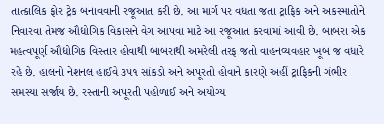તાત્કાલિક ફોર ટ્રેક બનાવવાની રજૂઆત કરી છે. આ માર્ગ પર વધતા જતા ટ્રાફિક અને અકસ્માતોને નિવારવા તેમજ ઔદ્યોગિક વિકાસને વેગ આપવા માટે આ રજૂઆત કરવામાં આવી છે. બાબરા એક મહત્વપૂર્ણ ઔદ્યોગિક વિસ્તાર હોવાથી બાબરાથી અમરેલી તરફ જતો વાહનવ્યવહાર ખૂબ જ વધારે રહે છે. હાલનો નેશનલ હાઈવે ૩૫૧ સાંકડો અને અપૂરતો હોવાને કારણે અહીં ટ્રાફિકની ગંભીર સમસ્યા સર્જાય છે. રસ્તાની અપૂરતી પહોળાઈ અને અયોગ્ય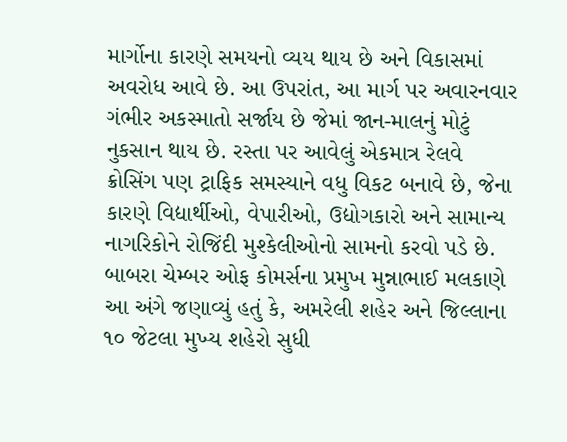માર્ગોના કારણે સમયનો વ્યય થાય છે અને વિકાસમાં અવરોધ આવે છે. આ ઉપરાંત, આ માર્ગ પર અવારનવાર ગંભીર અકસ્માતો સર્જાય છે જેમાં જાન-માલનું મોટું નુકસાન થાય છે. રસ્તા પર આવેલું એકમાત્ર રેલવે ક્રોસિંગ પણ ટ્રાફિક સમસ્યાને વધુ વિકટ બનાવે છે, જેના કારણે વિદ્યાર્થીઓ, વેપારીઓ, ઉદ્યોગકારો અને સામાન્ય નાગરિકોને રોજિંદી મુશ્કેલીઓનો સામનો કરવો પડે છે. બાબરા ચેમ્બર ઓફ કોમર્સના પ્રમુખ મુન્નાભાઈ મલકાણે આ અંગે જણાવ્યું હતું કે, અમરેલી શહેર અને જિલ્લાના ૧૦ જેટલા મુખ્ય શહેરો સુધી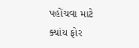પહોંચવા માટે ક્યાંય ફોર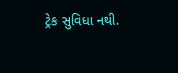ટ્રેક સુવિધા નથી.